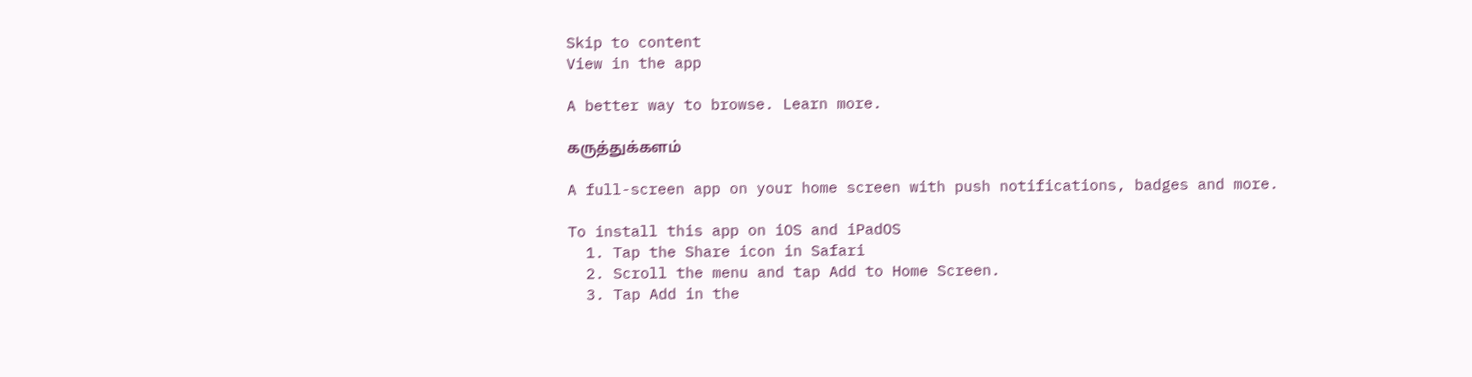Skip to content
View in the app

A better way to browse. Learn more.

கருத்துக்களம்

A full-screen app on your home screen with push notifications, badges and more.

To install this app on iOS and iPadOS
  1. Tap the Share icon in Safari
  2. Scroll the menu and tap Add to Home Screen.
  3. Tap Add in the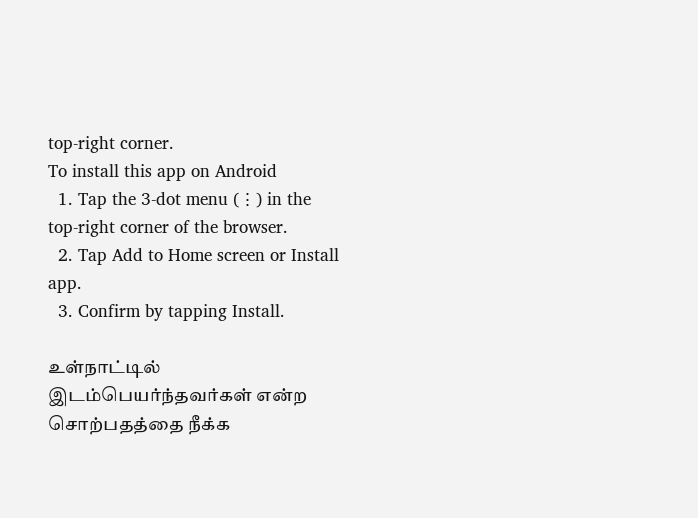top-right corner.
To install this app on Android
  1. Tap the 3-dot menu (⋮) in the top-right corner of the browser.
  2. Tap Add to Home screen or Install app.
  3. Confirm by tapping Install.

உள்நாட்டில் இடம்பெயர்ந்தவர்கள் என்ற சொற்பதத்தை நீக்க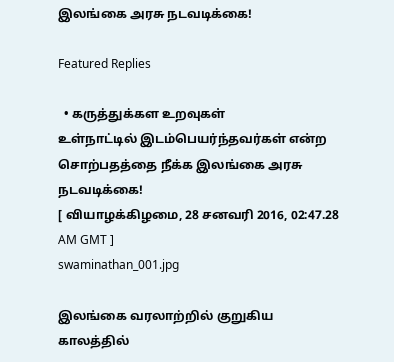இலங்கை அரசு நடவடிக்கை!

Featured Replies

  • கருத்துக்கள உறவுகள்
உள்நாட்டில் இடம்பெயர்ந்தவர்கள் என்ற சொற்பதத்தை நீக்க இலங்கை அரசு நடவடிக்கை!
[ வியாழக்கிழமை, 28 சனவரி 2016, 02:47.28 AM GMT ]
swaminathan_001.jpg

இலங்கை வரலாற்றில் குறுகிய காலத்தில்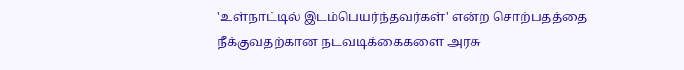'உள்நாட்டில் இடம்பெயர்ந்தவர்கள்' என்ற சொற்பதத்தை நீக்குவதற்கான நடவடிக்கைகளை அரசு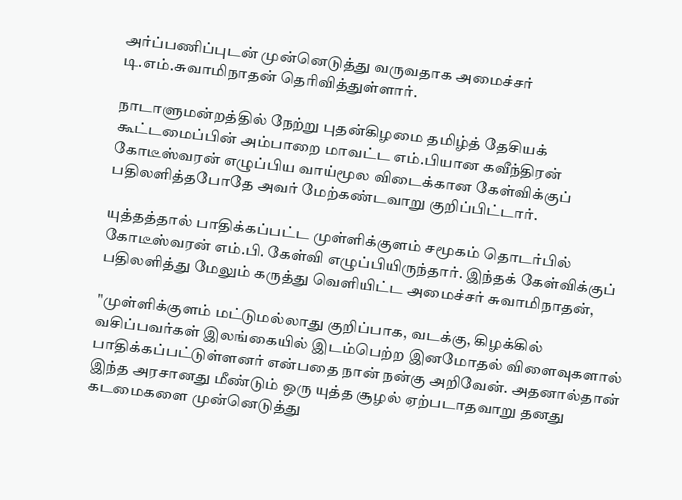அர்ப்பணிப்புடன் முன்னெடுத்து வருவதாக அமைச்சர் டி.எம்.சுவாமிநாதன் தெரிவித்துள்ளார்.

நாடாளுமன்றத்தில் நேற்று புதன்கிழமை தமிழ்த் தேசியக் கூட்டமைப்பின் அம்பாறை மாவட்ட எம்.பியான கவீந்திரன் கோடீஸ்வரன் எழுப்பிய வாய்மூல விடைக்கான கேள்விக்குப் பதிலளித்தபோதே அவர் மேற்கண்டவாறு குறிப்பிட்டார்.

யுத்தத்தால் பாதிக்கப்பட்ட முள்ளிக்குளம் சமூகம் தொடர்பில் கோடீஸ்வரன் எம்.பி. கேள்வி எழுப்பியிருந்தார். இந்தக் கேள்விக்குப் பதிலளித்து மேலும் கருத்து வெளியிட்ட அமைச்சர் சுவாமிநாதன்,

"முள்ளிக்குளம் மட்டுமல்லாது குறிப்பாக, வடக்கு, கிழக்கில் வசிப்பவர்கள் இலங்கையில் இடம்பெற்ற இனமோதல் விளைவுகளால் பாதிக்கப்பட்டுள்ளனர் என்பதை நான் நன்கு அறிவேன். அதனால்தான் இந்த அரசானது மீண்டும் ஒரு யுத்த சூழல் ஏற்படாதவாறு தனது கடமைகளை முன்னெடுத்து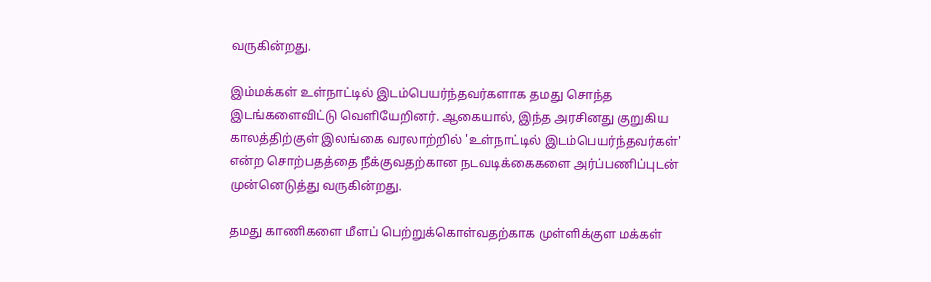வருகின்றது.

இம்மக்கள் உள்நாட்டில் இடம்பெயர்ந்தவர்களாக தமது சொந்த இடங்களைவிட்டு வெளியேறினர். ஆகையால், இந்த அரசினது குறுகிய காலத்திற்குள் இலங்கை வரலாற்றில் 'உள்நாட்டில் இடம்பெயர்ந்தவர்கள்' என்ற சொற்பதத்தை நீக்குவதற்கான நடவடிக்கைகளை அர்ப்பணிப்புடன் முன்னெடுத்து வருகின்றது.

தமது காணிகளை மீளப் பெற்றுக்கொள்வதற்காக முள்ளிக்குள மக்கள்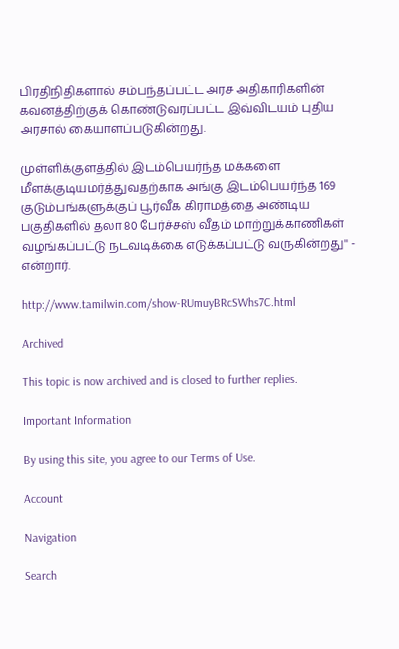பிரதிநிதிகளால் சம்பந்தப்பட்ட அரச அதிகாரிகளின் கவனத்திற்குக் கொண்டுவரப்பட்ட இவ்விடயம் புதிய அரசால் கையாளப்படுகின்றது.

முள்ளிக்குளத்தில் இடம்பெயர்ந்த மக்களை மீளக்குடியமர்த்துவதற்காக அங்கு இடம்பெயர்ந்த 169 குடும்பங்களுக்குப் பூர்வீக கிராமத்தை அண்டிய பகுதிகளில் தலா 80 பேர்ச்சஸ் வீதம் மாற்றுக்காணிகள் வழங்கப்பட்டு நடவடிக்கை எடுக்கப்பட்டு வருகின்றது'' - என்றார்.

http://www.tamilwin.com/show-RUmuyBRcSWhs7C.html

Archived

This topic is now archived and is closed to further replies.

Important Information

By using this site, you agree to our Terms of Use.

Account

Navigation

Search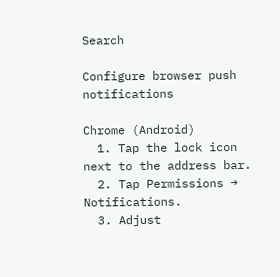Search

Configure browser push notifications

Chrome (Android)
  1. Tap the lock icon next to the address bar.
  2. Tap Permissions → Notifications.
  3. Adjust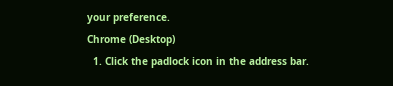your preference.
Chrome (Desktop)
  1. Click the padlock icon in the address bar.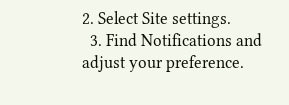2. Select Site settings.
  3. Find Notifications and adjust your preference.